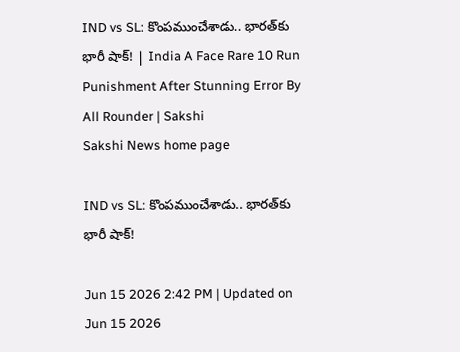IND vs SL: కొంపముంచేశాడు.. భారత్‌కు భారీ షాక్‌! | India A Face Rare 10 Run Punishment After Stunning Error By All Rounder | Sakshi
Sakshi News home page

IND vs SL: కొంపముంచేశాడు.. భారత్‌కు భారీ షాక్‌!

Jun 15 2026 2:42 PM | Updated on Jun 15 2026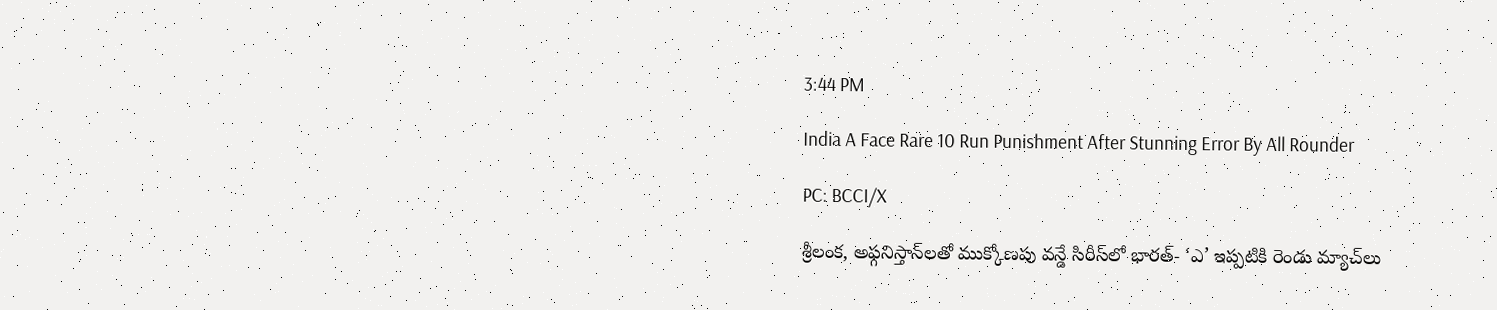3:44 PM

India A Face Rare 10 Run Punishment After Stunning Error By All Rounder

PC: BCCI/X

శ్రీలంక, అఫ్గనిస్తాన్‌లతో ముక్కోణపు వన్డే సిరీస్‌లో భారత్‌- ‘ఎ’ ఇప్పటికి రెండు మ్యాచ్‌లు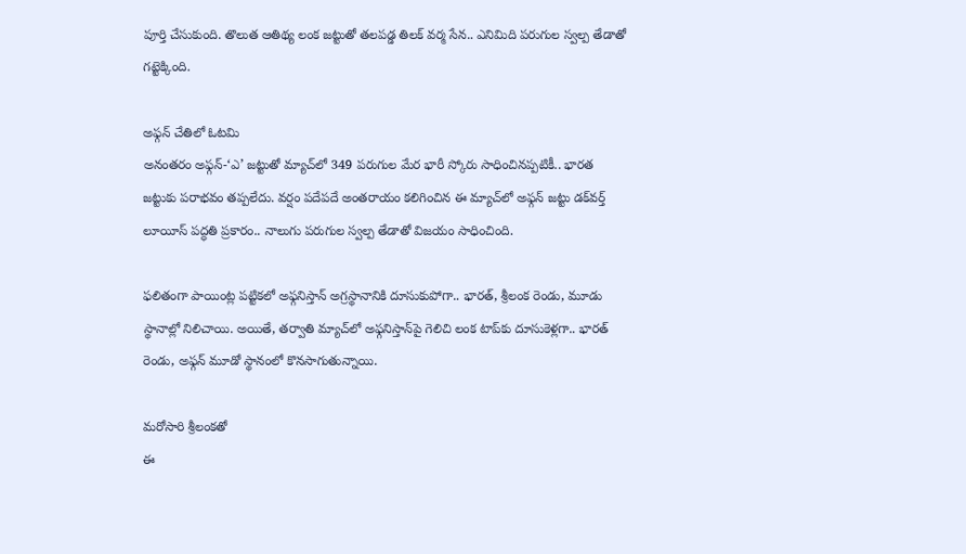పూర్తి చేసుకుంది. తొలుత ఆతిథ్య లంక జట్టుతో తలపడ్డ తిలక్‌ వర్మ సేన.. ఎనిమిది పరుగుల స్వల్ప తేడాతో గట్టెక్కింది.

అఫ్గన్‌ చేతిలో ఓటమి
అనంతరం అఫ్గన్‌-‘ఎ’ జట్టుతో మ్యాచ్‌లో 349 పరుగుల మేర భారీ స్కోరు సాధించినప్పటికీ.. భారత జట్టుకు పరాభవం తప్పలేదు. వర్షం పదేపదే అంతరాయం కలిగించిన ఈ మ్యాచ్‌లో అఫ్గన్‌ జట్టు డక్‌వర్త్‌ లూయీస్‌ పద్ధతి ప్రకారం.. నాలుగు పరుగుల స్వల్ప తేడాతో విజయం సాధించింది.

ఫలితంగా పాయింట్ల పట్టికలో అఫ్గనిస్తాన్‌ అగ్రస్థానానికి దూసుకుపోగా.. భారత్‌, శ్రీలంక రెండు, మూడు స్థానాల్లో నిలిచాయి. అయితే, తర్వాతి మ్యాచ్‌లో అఫ్గనిస్తాన్‌పై గెలిచి లంక టాప్‌కు దూసుకెళ్లగా.. భారత్‌ రెండు, అఫ్గన్‌ మూడో స్థానంలో కొనసాగుతున్నాయి.

మరోసారి శ్రీలంకతో
ఈ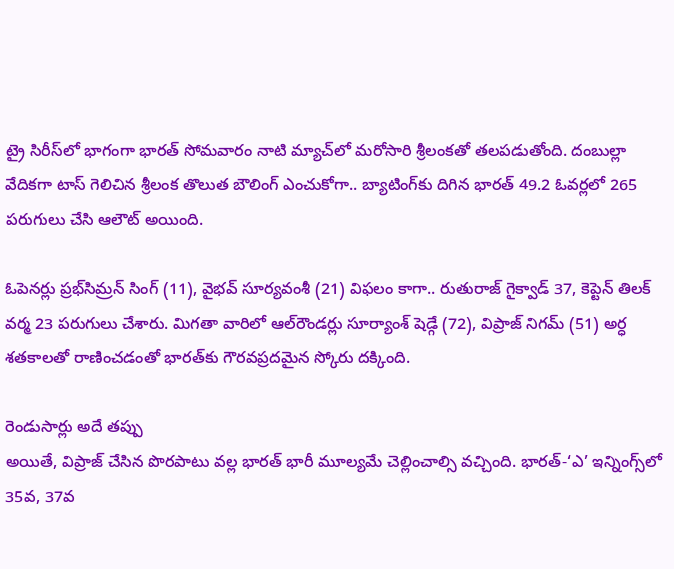ట్రై సిరీస్‌లో భాగంగా భారత్‌ సోమవారం నాటి మ్యాచ్‌లో మరోసారి శ్రీలంకతో తలపడుతోంది. దంబుల్లా వేదికగా టాస్‌ గెలిచిన శ్రీలంక తొలుత బౌలింగ్‌ ఎంచుకోగా.. బ్యాటింగ్‌కు దిగిన భారత్‌ 49.2 ఓవర్లలో 265 పరుగులు చేసి ఆలౌట్‌ అయింది.

ఓపెనర్లు ప్రభ్‌సిమ్రన్‌ సింగ్‌ (11), వైభవ్‌ సూర్యవంశీ (21) విఫలం కాగా.. రుతురాజ్‌ గైక్వాడ్‌ 37, కెప్టెన్‌ తిలక్‌ వర్మ 23 పరుగులు చేశారు. మిగతా వారిలో ఆల్‌రౌండర్లు సూర్యాంశ్‌ షెడ్గే (72), విప్రాజ్‌ నిగమ్‌ (51) అర్ధ శతకాలతో రాణించడంతో భారత్‌కు గౌరవప్రదమైన స్కోరు దక్కింది.

రెండుసార్లు అదే తప్పు
అయితే, విప్రాజ్‌ చేసిన పొరపాటు వల్ల భారత్‌ భారీ మూల్యమే చెల్లించాల్సి వచ్చింది. భారత్‌-‘ఎ’ ఇన్నింగ్స్‌లో 35వ, 37వ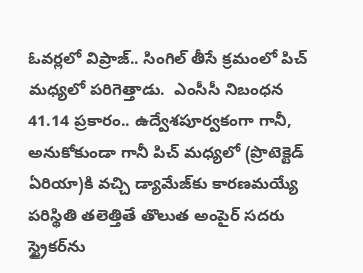ఓవర్లలో విప్రాజ్‌.. సింగిల్‌ తీసే క్రమంలో పిచ్‌ మధ్యలో పరిగెత్తాడు.  ఎంసీసీ నిబంధన 41.14 ప్రకారం.. ఉద్వేశపూర్వకంగా గానీ, అనుకోకుండా గానీ పిచ్‌ మధ్యలో (ప్రొటెక్టెడ్‌ ఏరియా)కి వచ్చి డ్యామేజ్‌కు కారణమయ్యే పరిస్థితి తలెత్తితే తొలుత అంపైర్‌ సదరు స్ట్రైకర్‌ను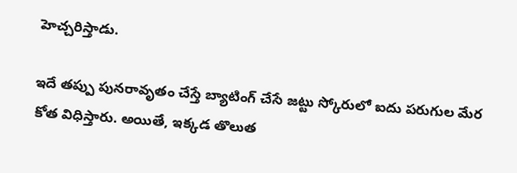హెచ్చరిస్తాడు.

ఇదే తప్పు పునరావృతం చేస్తే బ్యాటింగ్‌ చేసే జట్టు స్కోరులో ఐదు పరుగుల మేర కోత విధిస్తారు. అయితే, ఇక్కడ తొలుత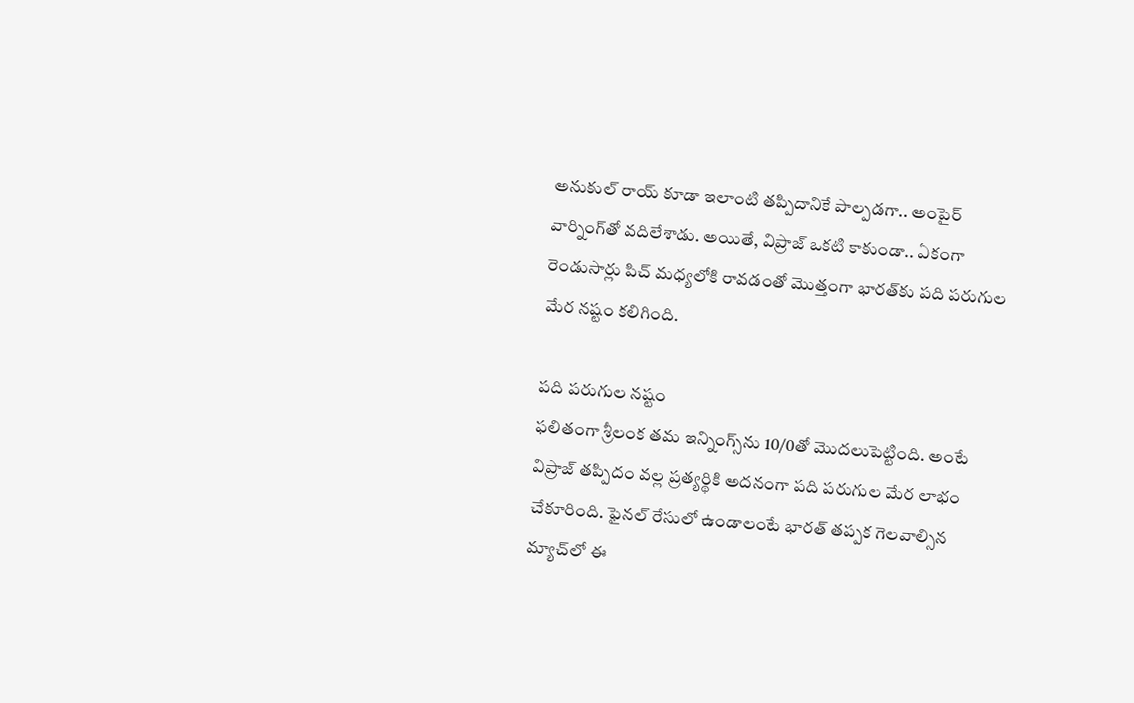అనుకుల్‌ రాయ్‌ కూడా ఇలాంటి తప్పిదానికే పాల్పడగా.. అంపైర్‌ వార్నింగ్‌తో వదిలేశాడు. అయితే, విప్రాజ్‌ ఒకటి కాకుండా.. ఏకంగా రెండుసార్లు పిచ్‌ మధ్యలోకి రావడంతో మొత్తంగా భారత్‌కు పది పరుగుల మేర నష్టం కలిగింది.

పది పరుగుల నష్టం
ఫలితంగా శ్రీలంక తమ ఇన్నింగ్స్‌ను 10/0తో మొదలుపెట్టింది. అంటే విప్రాజ్‌ తప్పిదం వల్ల ప్రత్యర్థికి అదనంగా పది పరుగుల మేర లాభం చేకూరింది. ఫైనల్‌ రేసులో ఉండాలంటే భారత్‌ తప్పక గెలవాల్సిన మ్యాచ్‌లో ఈ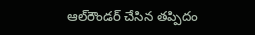ఆల్‌రౌండర్‌ చేసిన తప్పిదం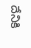దేనికి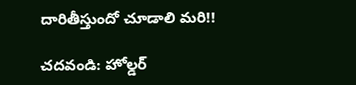దారితీస్తుందో చూడాలి మరి!!

చదవండి: హోల్డర్‌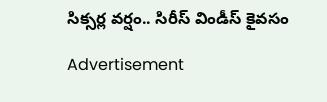సిక్సర్ల వర్షం.. సిరీస్‌ విండీస్‌ కైవసం

Advertisement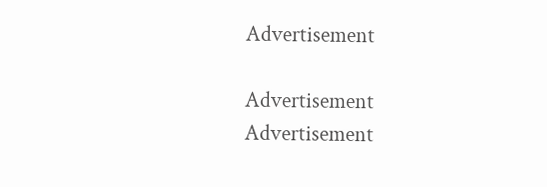Advertisement

Advertisement
Advertisement